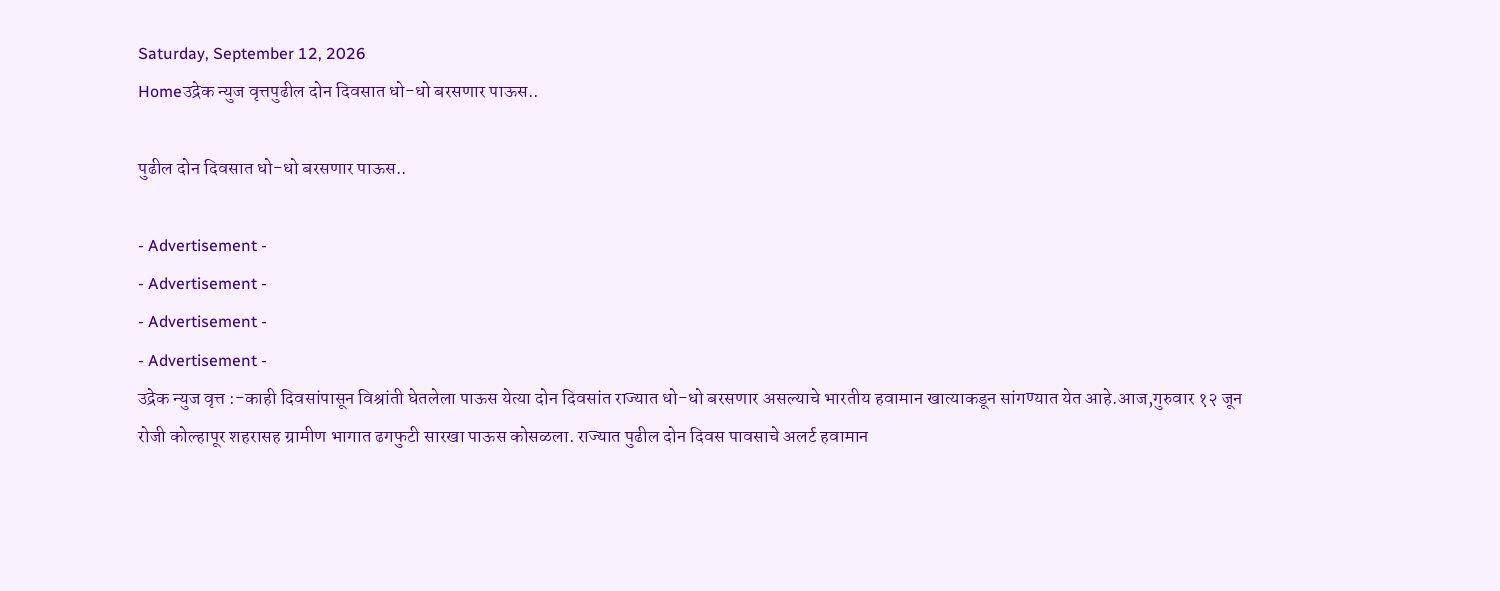Saturday, September 12, 2026
Homeउद्रेक न्युज वृत्तपुढील दोन दिवसात धो-धो बरसणार पाऊस..

पुढील दोन दिवसात धो-धो बरसणार पाऊस..

- Advertisement -
- Advertisement -
- Advertisement -
- Advertisement -
उद्रेक न्युज वृत्त :-काही दिवसांपासून विश्रांती घेतलेला पाऊस येत्या दोन दिवसांत राज्यात धो-धो बरसणार असल्याचे भारतीय हवामान खात्याकडून सांगण्यात येत आहे.आज,गुरुवार १२ जून रोजी कोल्हापूर शहरासह ग्रामीण भागात ढगफुटी सारखा पाऊस कोसळला. राज्यात पुढील दोन दिवस पावसाचे अलर्ट हवामान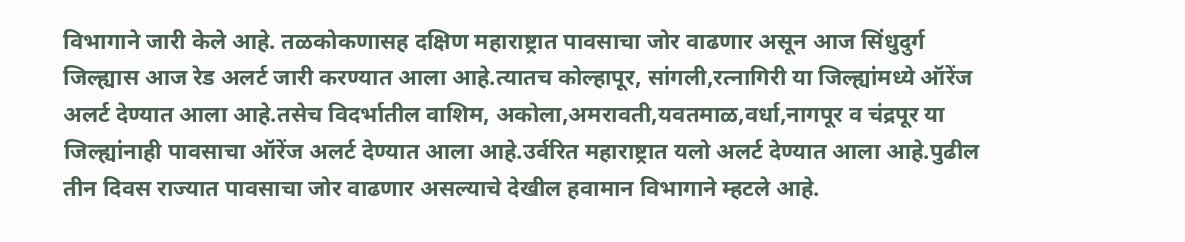विभागाने जारी केले आहे. तळकोकणासह दक्षिण महाराष्ट्रात पावसाचा जोर वाढणार असून आज सिंधुदुर्ग जिल्ह्यास आज रेड अलर्ट जारी करण्यात आला आहे.त्यातच कोल्हापूर, सांगली,रत्नागिरी या जिल्ह्यांमध्ये ऑरेंज अलर्ट देण्यात आला आहे.तसेच विदर्भातील वाशिम, अकोला,अमरावती,यवतमाळ,वर्धा,नागपूर व चंद्रपूर या जिल्ह्यांनाही पावसाचा ऑरेंज अलर्ट देण्यात आला आहे.उर्वरित महाराष्ट्रात यलो अलर्ट देण्यात आला आहे.पुढील तीन दिवस राज्यात पावसाचा जोर वाढणार असल्याचे देखील हवामान विभागाने म्हटले आहे.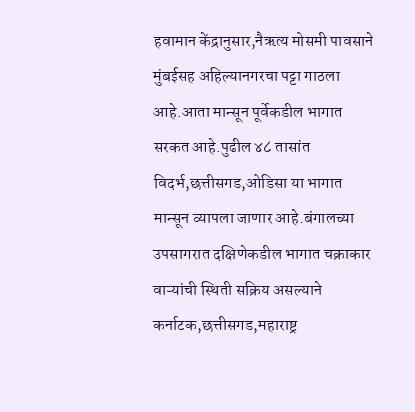हवामान केंद्रानुसार,नैऋत्य मोसमी पावसाने मुंबईसह अहिल्यानगरचा पट्टा गाठला आहे.आता मान्सून पूर्वेकडील भागात सरकत आहे.पुढील ४८ तासांत विदर्भ,छत्तीसगड,ओडिसा या भागात मान्सून व्यापला जाणार आहे.बंगालच्या उपसागरात दक्षिणेकडील भागात चक्राकार वाऱ्यांची स्थिती सक्रिय असल्याने कर्नाटक,छत्तीसगड,महाराष्ट्र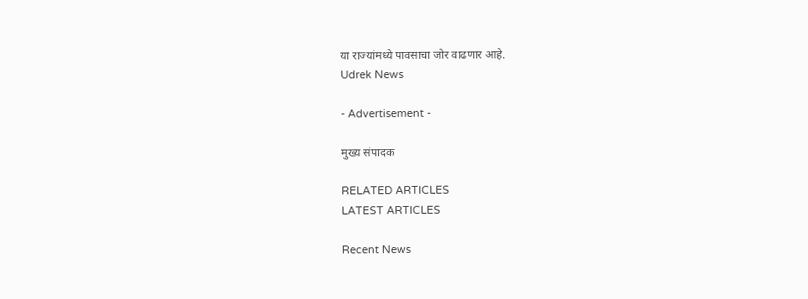या राज्यांमध्ये पावसाचा जोर वाढणार आहे.
Udrek News

- Advertisement -

मुख्य संपादक

RELATED ARTICLES
LATEST ARTICLES

Recent News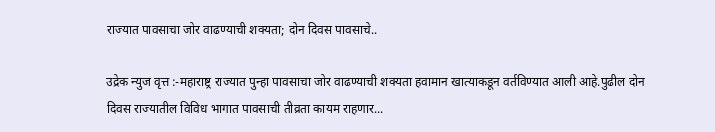राज्यात पावसाचा जोर वाढण्याची शक्यता; दोन दिवस पावसाचे..

उद्रेक न्युज वृत्त :-महाराष्ट्र राज्यात पुन्हा पावसाचा जोर वाढण्याची शक्यता हवामान खात्याकडून वर्तविण्यात आली आहे.पुढील दोन दिवस राज्यातील विविध भागात पावसाची तीव्रता कायम राहणार...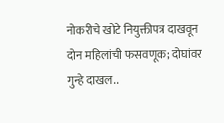नोकरीचे खोटे नियुक्तीपत्र दाखवून दोन महिलांची फसवणूक; दोघांवर गुन्हे दाखल..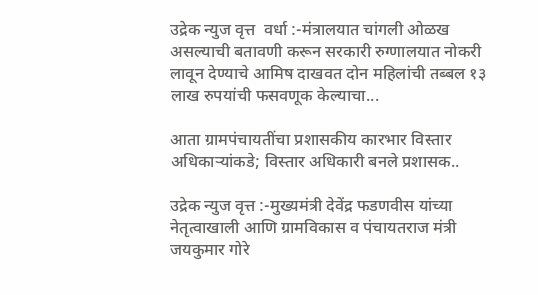उद्रेक न्युज वृत्त  वर्धा :-मंत्रालयात चांगली ओळख असल्याची बतावणी करून सरकारी रुग्णालयात नोकरी लावून देण्याचे आमिष दाखवत दोन महिलांची तब्बल १३ लाख रुपयांची फसवणूक केल्याचा...

आता ग्रामपंचायतींचा प्रशासकीय कारभार विस्तार अधिकाऱ्यांकडे; विस्तार अधिकारी बनले प्रशासक..

उद्रेक न्युज वृत्त :-मुख्यमंत्री देवेंद्र फडणवीस यांच्या नेतृत्वाखाली आणि ग्रामविकास व पंचायतराज मंत्री जयकुमार गोरे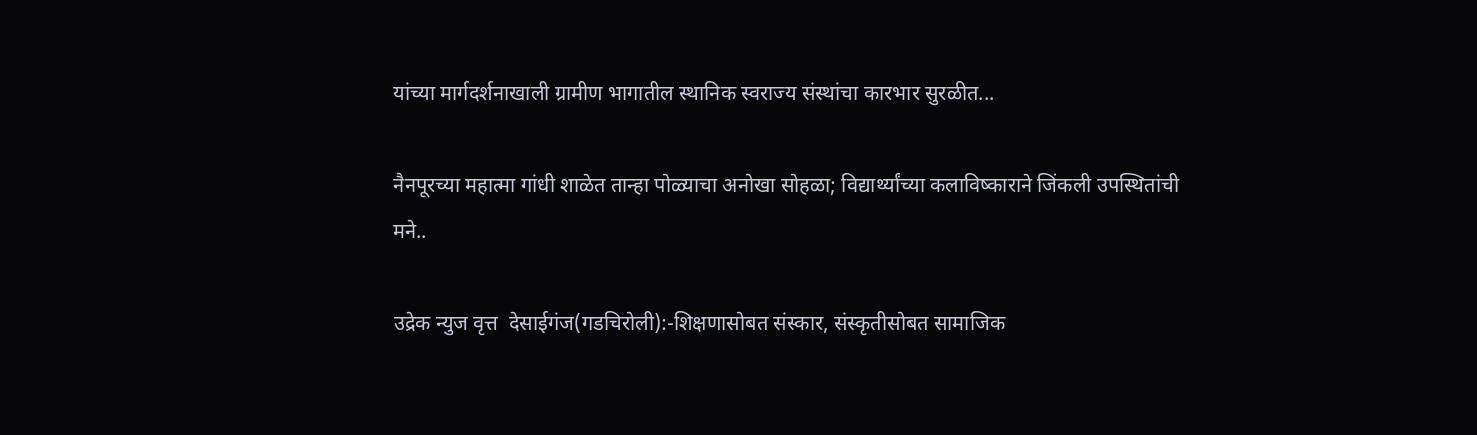यांच्या मार्गदर्शनाखाली ग्रामीण भागातील स्थानिक स्वराज्य संस्थांचा कारभार सुरळीत...

नैनपूरच्या महात्मा गांधी शाळेत तान्हा पोळ्याचा अनोखा सोहळा; विद्यार्थ्यांच्या कलाविष्काराने जिंकली उपस्थितांची मने..

उद्रेक न्युज वृत्त  देसाईगंज(गडचिरोली):-शिक्षणासोबत संस्कार, संस्कृतीसोबत सामाजिक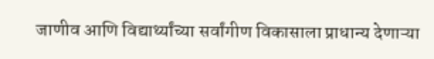जाणीव आणि विद्यार्थ्यांच्या सर्वांगीण विकासाला प्राधान्य देणाऱ्या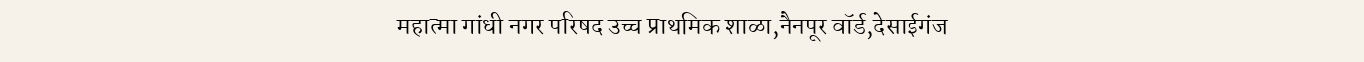महात्मा गांधी नगर परिषद उच्च प्राथमिक शाळा,नैनपूर वॉर्ड,देसाईगंज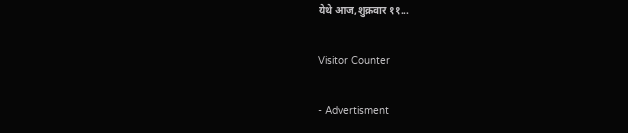येथे आज,शुक्रवार ११...

Visitor Counter

- Advertisment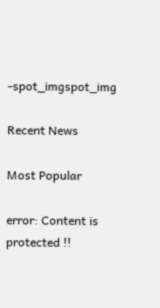-spot_imgspot_img

Recent News

Most Popular

error: Content is protected !!